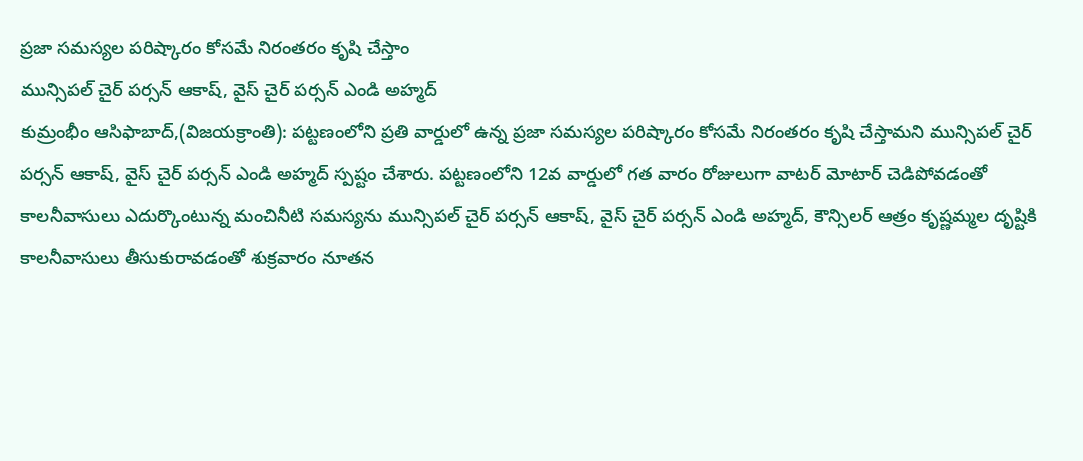ప్రజా సమస్యల పరిష్కారం కోసమే నిరంతరం కృషి చేస్తాం
మున్సిపల్ చైర్ పర్సన్ ఆకాష్, వైస్ చైర్ పర్సన్ ఎండి అహ్మద్
కుమ్రంభీం ఆసిఫాబాద్,(విజయక్రాంతి): పట్టణంలోని ప్రతి వార్డులో ఉన్న ప్రజా సమస్యల పరిష్కారం కోసమే నిరంతరం కృషి చేస్తామని మున్సిపల్ చైర్ పర్సన్ ఆకాష్, వైస్ చైర్ పర్సన్ ఎండి అహ్మద్ స్పష్టం చేశారు. పట్టణంలోని 12వ వార్డులో గత వారం రోజులుగా వాటర్ మోటార్ చెడిపోవడంతో కాలనీవాసులు ఎదుర్కొంటున్న మంచినీటి సమస్యను మున్సిపల్ చైర్ పర్సన్ ఆకాష్, వైస్ చైర్ పర్సన్ ఎండి అహ్మద్, కౌన్సిలర్ ఆత్రం కృష్ణమ్మల దృష్టికి కాలనీవాసులు తీసుకురావడంతో శుక్రవారం నూతన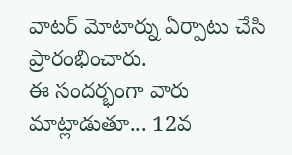వాటర్ మోటార్ను ఏర్పాటు చేసి ప్రారంభించారు.
ఈ సందర్భంగా వారు మాట్లాడుతూ... 12వ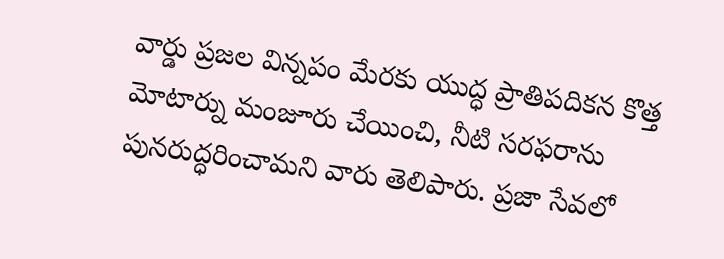వార్డు ప్రజల విన్నపం మేరకు యుద్ధ ప్రాతిపదికన కొత్త మోటార్ను మంజూరు చేయించి, నీటి సరఫరాను పునరుద్ధరించామని వారు తెలిపారు. ప్రజా సేవలో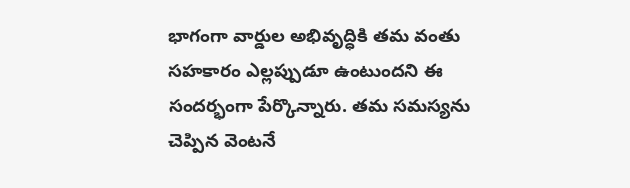భాగంగా వార్డుల అభివృద్ధికి తమ వంతు సహకారం ఎల్లప్పుడూ ఉంటుందని ఈ సందర్భంగా పేర్కొన్నారు. తమ సమస్యను చెప్పిన వెంటనే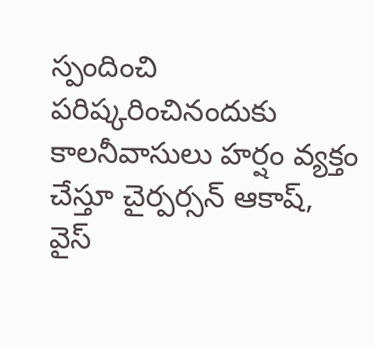స్పందించి పరిష్కరించినందుకు కాలనీవాసులు హర్షం వ్యక్తం చేస్తూ చైర్పర్సన్ ఆకాష్, వైస్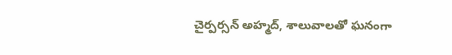చైర్పర్సన్ అహ్మద్, శాలువాలతో ఘనంగా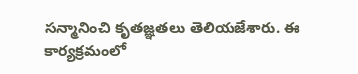సన్మానించి కృతజ్ఞతలు తెలియజేశారు. ఈ కార్యక్రమంలో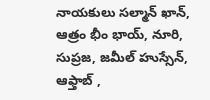నాయకులు సల్మాన్ ఖాన్, ఆత్రం భీం భాయ్, నూరి, సుప్రజ, జమీల్ హుస్సేన్, ఆఫ్తాబ్ ,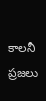కాలనీ ప్రజలు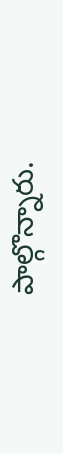పాల్గొన్నారు.